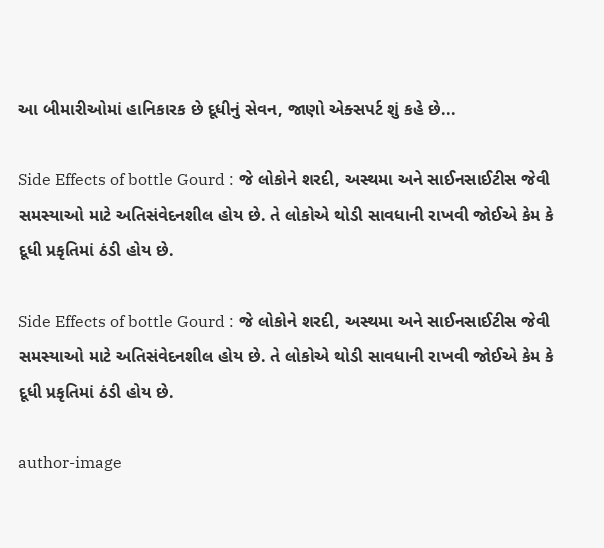આ બીમારીઓમાં હાનિકારક છે દૂધીનું સેવન, જાણો એક્સપર્ટ શું કહે છે...

Side Effects of bottle Gourd : જે લોકોને શરદી, અસ્થમા અને સાઈનસાઈટીસ જેવી સમસ્યાઓ માટે અતિસંવેદનશીલ હોય છે. તે લોકોએ થોડી સાવધાની રાખવી જોઈએ કેમ કે દૂધી પ્રકૃતિમાં ઠંડી હોય છે.

Side Effects of bottle Gourd : જે લોકોને શરદી, અસ્થમા અને સાઈનસાઈટીસ જેવી સમસ્યાઓ માટે અતિસંવેદનશીલ હોય છે. તે લોકોએ થોડી સાવધાની રાખવી જોઈએ કેમ કે દૂધી પ્રકૃતિમાં ઠંડી હોય છે.

author-image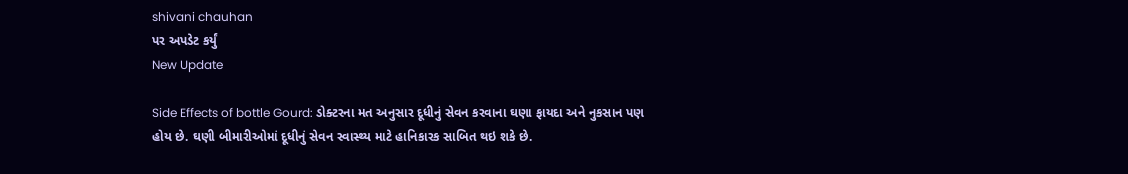shivani chauhan
પર અપડેટ કર્યું
New Update

Side Effects of bottle Gourd: ડોક્ટરના મત અનુસાર દૂધીનું સેવન કરવાના ઘણા ફાયદા અને નુકસાન પણ હોય છે. ઘણી બીમારીઓમાં દૂધીનું સેવન સ્વાસ્થ્ય માટે હાનિકારક સાબિત થઇ શકે છે.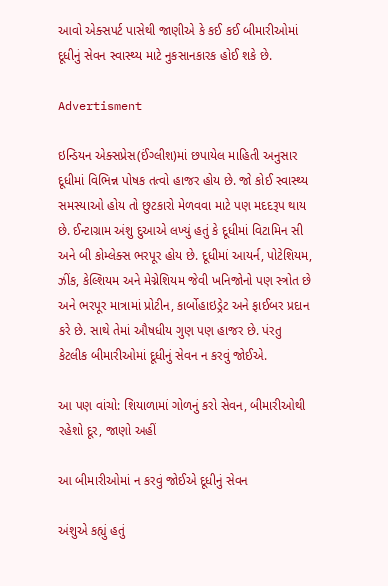આવો એક્સપર્ટ પાસેથી જાણીએ કે કઈ કઈ બીમારીઓમાં દૂધીનું સેવન સ્વાસ્થ્ય માટે નુકસાનકારક હોઈ શકે છે.

Advertisment

ઇન્ડિયન એક્સપ્રેસ(ઈંગ્લીશ)માં છપાયેલ માહિતી અનુસાર દૂધીમાં વિભિન્ન પોષક તત્વો હાજર હોય છે. જો કોઈ સ્વાસ્થ્ય સમસ્યાઓ હોય તો છુટકારો મેળવવા માટે પણ મદદરૂપ થાય છે. ઈન્ટાગ્રામ અંશુ દુઆએ લખ્યું હતું કે દૂધીમાં વિટામિન સી અને બી કોમ્લેક્સ ભરપૂર હોય છે. દૂધીમાં આયર્ન, પોટેશિયમ, ઝીંક, કેલ્શિયમ અને મેગ્નેશિયમ જેવી ખનિજોનો પણ સ્ત્રોત છે અને ભરપૂર માત્રામાં પ્રોટીન, કાર્બોહાઇડ્રેટ અને ફાઈબર પ્રદાન કરે છે. સાથે તેમાં ઔષધીય ગુણ પણ હાજર છે. પંરતુ કેટલીક બીમારીઓમાં દૂધીનું સેવન ન કરવું જોઈએ.

આ પણ વાંચો: શિયાળામાં ગોળનું કરો સેવન, બીમારીઓથી રહેશો દૂર, જાણો અહીં

આ બીમારીઓમાં ન કરવું જોઈએ દૂધીનું સેવન

અંશુએ કહ્યું હતું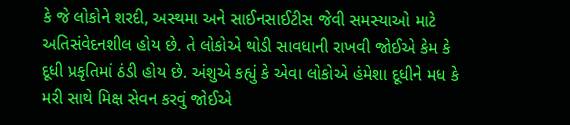કે જે લોકોને શરદી, અસ્થમા અને સાઈનસાઈટીસ જેવી સમસ્યાઓ માટે અતિસંવેદનશીલ હોય છે. તે લોકોએ થોડી સાવધાની રાખવી જોઈએ કેમ કે દૂધી પ્રકૃતિમાં ઠંડી હોય છે. અંશુએ કહ્યું કે એવા લોકોએ હંમેશા દૂધીને મધ કે મરી સાથે મિક્ષ સેવન કરવું જોઈએ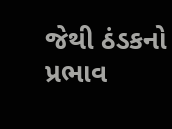જેથી ઠંડકનો પ્રભાવ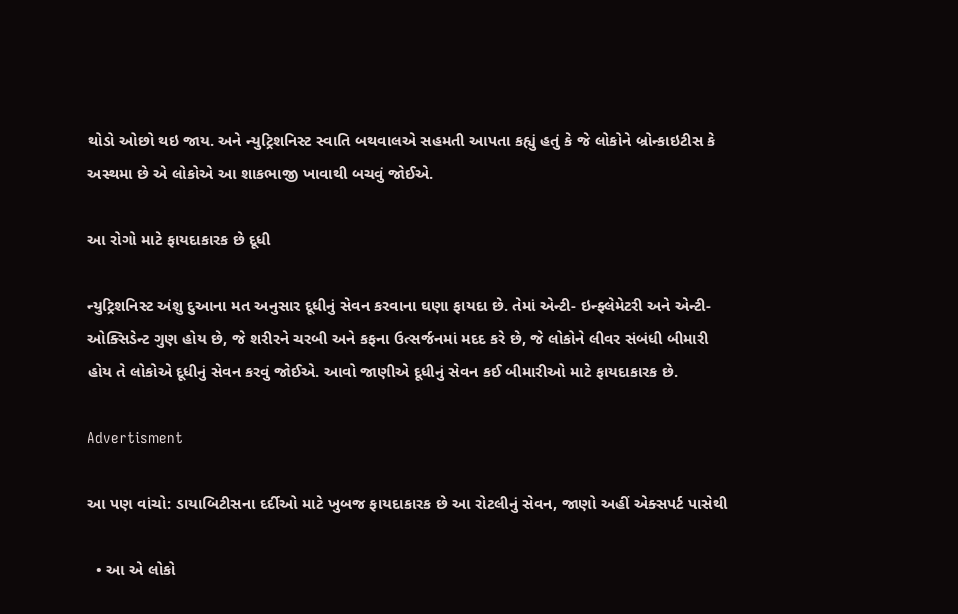થોડો ઓછો થઇ જાય. અને ન્યુટ્રિશનિસ્ટ સ્વાતિ બથવાલએ સહમતી આપતા કહ્યું હતું કે જે લોકોને બ્રોન્કાઇટીસ કે અસ્થમા છે એ લોકોએ આ શાકભાજી ખાવાથી બચવું જોઈએ.

આ રોગો માટે ફાયદાકારક છે દૂધી

ન્યુટ્રિશનિસ્ટ અંશુ દુઆના મત અનુસાર દૂધીનું સેવન કરવાના ઘણા ફાયદા છે. તેમાં એન્ટી- ઇન્ફ્લેમેટરી અને એન્ટી- ઓક્સિડેન્ટ ગુણ હોય છે, જે શરીરને ચરબી અને કફના ઉત્સર્જનમાં મદદ કરે છે, જે લોકોને લીવર સંબંધી બીમારી હોય તે લોકોએ દૂધીનું સેવન કરવું જોઈએ. આવો જાણીએ દૂધીનું સેવન કઈ બીમારીઓ માટે ફાયદાકારક છે.

Advertisment

આ પણ વાંચો: ડાયાબિટીસના દર્દીઓ માટે ખુબજ ફાયદાકારક છે આ રોટલીનું સેવન, જાણો અહીં એક્સપર્ટ પાસેથી

  • આ એ લોકો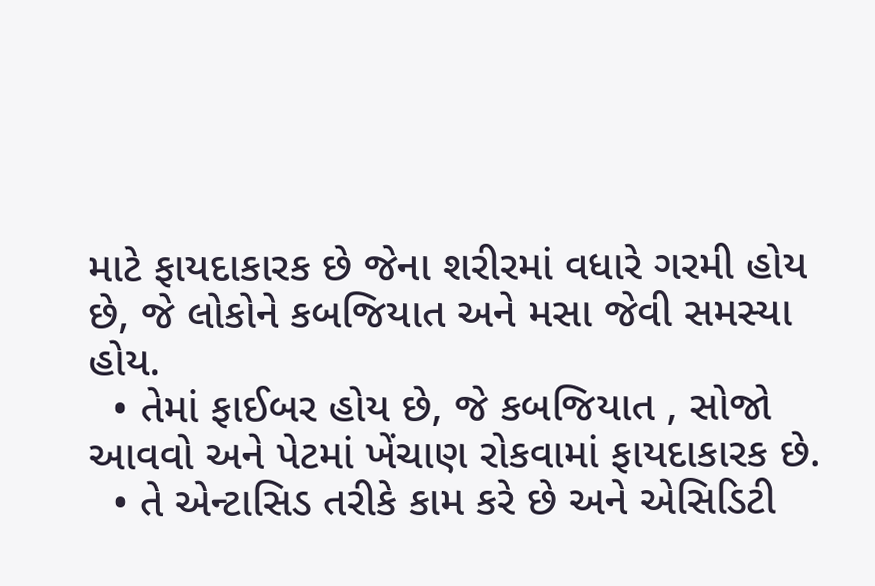માટે ફાયદાકારક છે જેના શરીરમાં વધારે ગરમી હોય છે, જે લોકોને કબજિયાત અને મસા જેવી સમસ્યા હોય.
  • તેમાં ફાઈબર હોય છે, જે કબજિયાત , સોજો આવવો અને પેટમાં ખેંચાણ રોકવામાં ફાયદાકારક છે.
  • તે એન્ટાસિડ તરીકે કામ કરે છે અને એસિડિટી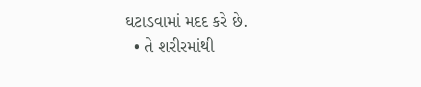ઘટાડવામાં મદદ કરે છે.
  • તે શરીરમાંથી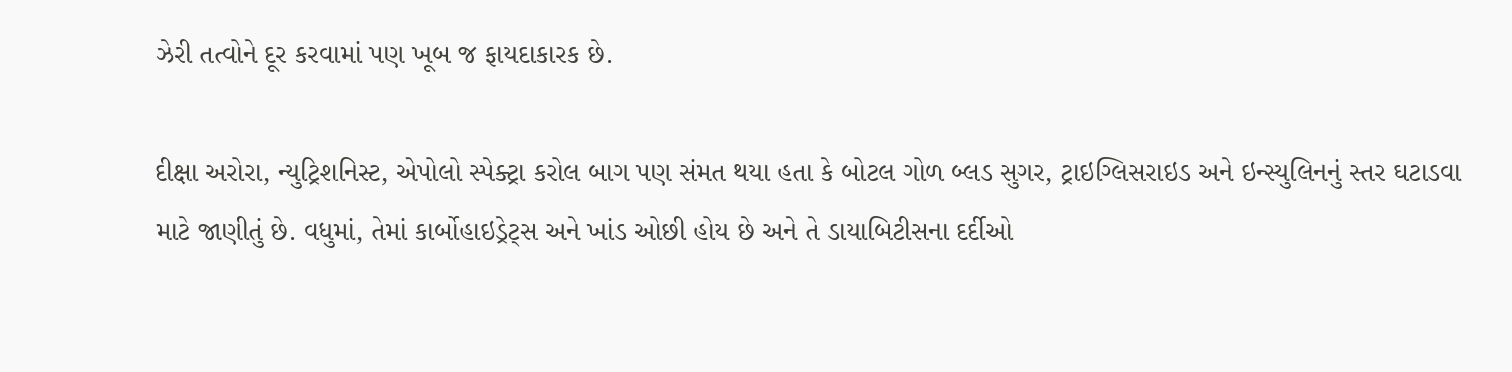ઝેરી તત્વોને દૂર કરવામાં પણ ખૂબ જ ફાયદાકારક છે.

દીક્ષા અરોરા, ન્યુટ્રિશનિસ્ટ, એપોલો સ્પેક્ટ્રા કરોલ બાગ પણ સંમત થયા હતા કે બોટલ ગોળ બ્લડ સુગર, ટ્રાઇગ્લિસરાઇડ અને ઇન્સ્યુલિનનું સ્તર ઘટાડવા માટે જાણીતું છે. વધુમાં, તેમાં કાર્બોહાઇડ્રેટ્સ અને ખાંડ ઓછી હોય છે અને તે ડાયાબિટીસના દર્દીઓ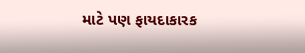માટે પણ ફાયદાકારક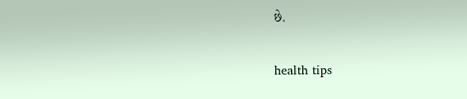છે.

health tips